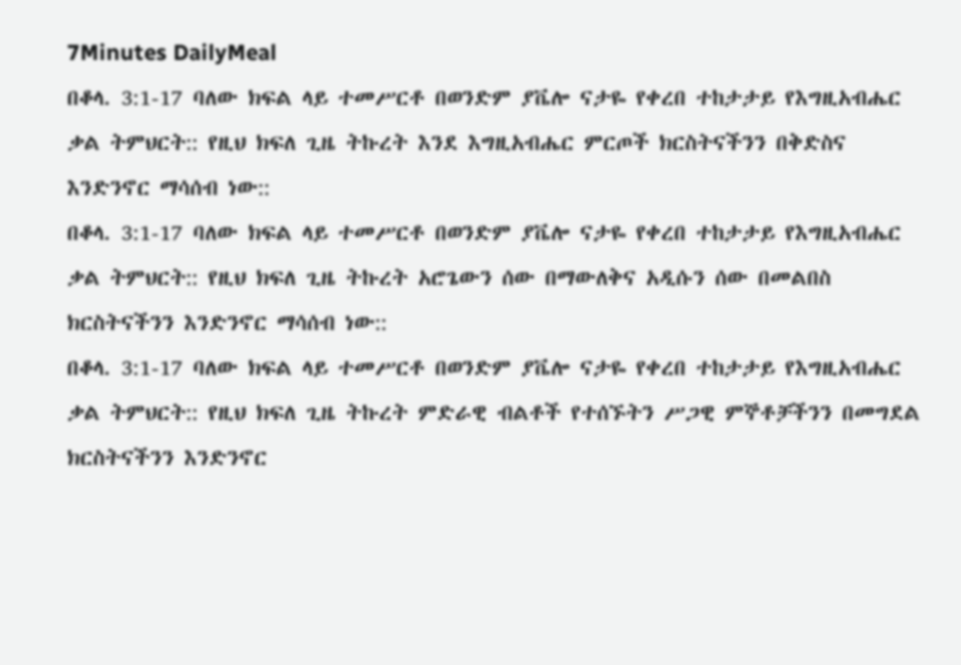7Minutes DailyMeal
በቆላ. 3:1-17 ባለው ክፍል ላይ ተመሥርቶ በወንድም ያቬሎ ናታዬ የቀረበ ተከታታይ የእግዚአብሔር ቃል ትምህርት:: የዚህ ክፍለ ጊዜ ትኩረት እንደ እግዚአብሔር ምርጦች ክርስትናችንን በቅድስና እንድንኖር ማሳሰብ ነው::
በቆላ. 3:1-17 ባለው ክፍል ላይ ተመሥርቶ በወንድም ያቬሎ ናታዬ የቀረበ ተከታታይ የእግዚአብሔር ቃል ትምህርት:: የዚህ ክፍለ ጊዜ ትኩረት አሮጌውን ሰው በማውለቅና አዲሱን ሰው በመልበስ ክርስትናችንን እንድንኖር ማሳሰብ ነው::
በቆላ. 3:1-17 ባለው ክፍል ላይ ተመሥርቶ በወንድም ያቬሎ ናታዬ የቀረበ ተከታታይ የእግዚአብሔር ቃል ትምህርት:: የዚህ ክፍለ ጊዜ ትኩረት ምድራዊ ብልቶች የተሰኙትን ሥጋዊ ምኞቶቻችንን በመግደል ክርስትናችንን እንድንኖር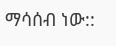ማሳሰብ ነው::